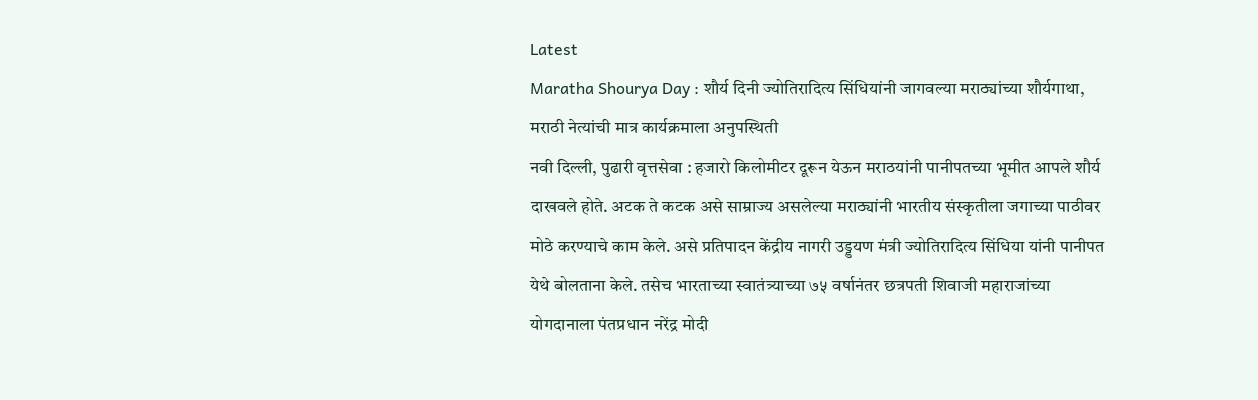Latest
Maratha Shourya Day : शौर्य दिनी ज्योतिरादित्य सिंधियांनी जागवल्या मराठ्यांच्या शौर्यगाथा, मराठी नेत्यांची मात्र कार्यक्रमाला अनुपस्थिती
नवी दिल्ली, पुढारी वृत्तसेवा : हजारो किलोमीटर दूरून येऊन मराठयांनी पानीपतच्या भूमीत आपले शौर्य दाखवले होते. अटक ते कटक असे साम्राज्य असलेल्या मराठ्यांनी भारतीय संस्कृतीला जगाच्या पाठीवर मोठे करण्याचे काम केले. असे प्रतिपादन केंद्रीय नागरी उड्डयण मंत्री ज्योतिरादित्य सिंधिया यांनी पानीपत येथे बोलताना केले. तसेच भारताच्या स्वातंत्र्याच्या ७५ वर्षानंतर छत्रपती शिवाजी महाराजांच्या योगदानाला पंतप्रधान नरेंद्र मोदी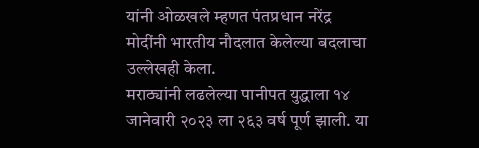यांनी ओळखले म्हणत पंतप्रधान नरेंद्र मोदींनी भारतीय नौदलात केलेल्या बदलाचा उल्लेखही केला.
मराठ्यांनी लढलेल्या पानीपत युद्धाला १४ जानेवारी २०२३ ला २६३ वर्ष पूर्ण झाली. या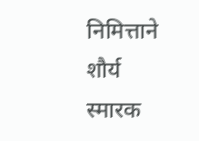निमित्ताने शौर्य स्मारक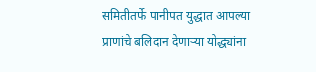समितीतर्फे पानीपत युद्धात आपल्या प्राणांचे बलिदान देणाऱ्या योद्ध्यांना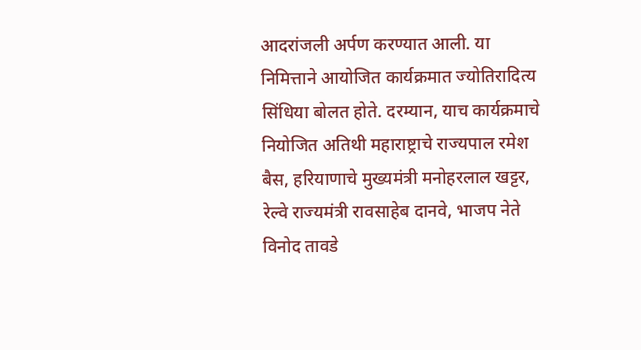आदरांजली अर्पण करण्यात आली. या निमित्ताने आयोजित कार्यक्रमात ज्योतिरादित्य सिंधिया बोलत होते. दरम्यान, याच कार्यक्रमाचे नियोजित अतिथी महाराष्ट्राचे राज्यपाल रमेश बैस, हरियाणाचे मुख्यमंत्री मनोहरलाल खट्टर, रेल्वे राज्यमंत्री रावसाहेब दानवे, भाजप नेते विनोद तावडे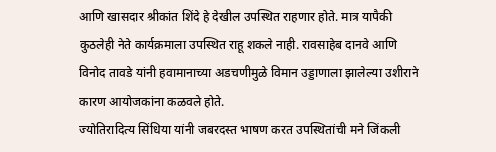आणि खासदार श्रीकांत शिंदे हे देखील उपस्थित राहणार होते. मात्र यापैकी कुठलेही नेते कार्यक्रमाला उपस्थित राहू शकले नाही. रावसाहेब दानवे आणि विनोद तावडे यांनी हवामानाच्या अडचणीमुळे विमान उड्डाणाला झालेल्या उशीराने कारण आयोजकांना कळवले होते.
ज्योतिरादित्य सिंधिया यांनी जबरदस्त भाषण करत उपस्थितांची मने जिंकली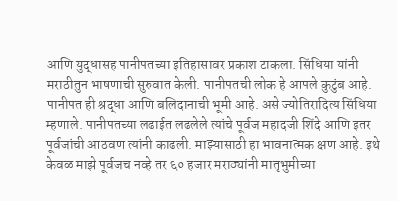आणि युद्धासह पानीपतच्या इतिहासावर प्रकाश टाकला. सिंधिया यांनी मराठीतुन भाषणाची सुरुवात केली. पानीपतची लोक हे आपले कुटुंब आहे. पानीपत ही श्रद्धा आणि बलिदानाची भूमी आहे. असे ज्योतिरादित्य सिंधिया म्हणाले. पानीपतच्या लढाईत लढलेले त्यांचे पूर्वज महादजी शिंदे आणि इतर पूर्वजांची आठवण त्यांनी काढली. माझ्यासाठी हा भावनात्मक क्षण आहे. इथे केवळ माझे पूर्वजच नव्हे तर ६० हजार मराठ्यांनी मातृभुमीच्या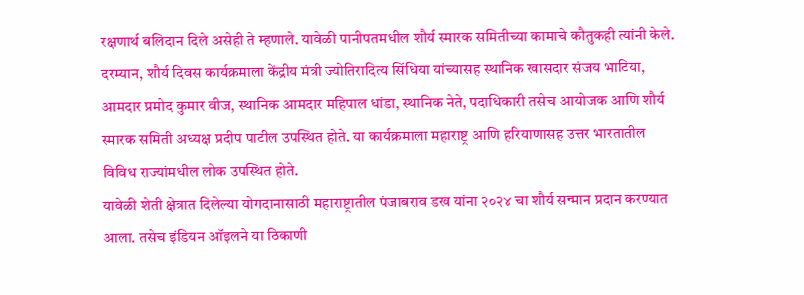रक्षणार्थ बलिदान दिले असेही ते म्हणाले. यावेळी पानीपतमधील शौर्य स्मारक समितीच्या कामाचे कौतुकही त्यांनी केले. दरम्यान, शौर्य दिवस कार्यक्रमाला केंद्रीय मंत्री ज्योतिरादित्य सिंधिया यांच्यासह स्थानिक खासदार संजय भाटिया, आमदार प्रमोद कुमार वीज, स्थानिक आमदार महिपाल धांडा, स्थानिक नेते, पदाधिकारी तसेच आयोजक आणि शौर्य स्मारक समिती अध्यक्ष प्रदीप पाटील उपस्थित होते. या कार्यक्रमाला महाराष्ट्र आणि हरियाणासह उत्तर भारतातील विविध राज्यांमधील लोक उपस्थित होते.
यावेळी शेती क्षेत्रात दिलेल्या योगदानासाठी महाराष्ट्रातील पंजाबराव डख यांना २०२४ चा शौर्य सन्मान प्रदान करण्यात आला. तसेच इंडियन ऑइलने या ठिकाणी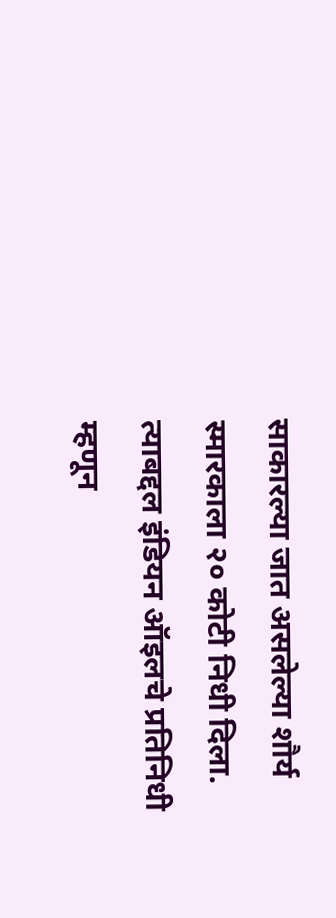साकारल्या जात असलेल्या शौर्य स्मारकाला २० कोटी निधी दिला. त्याबद्दल इंडियन ऑइलचे प्रतिनिधी म्हणून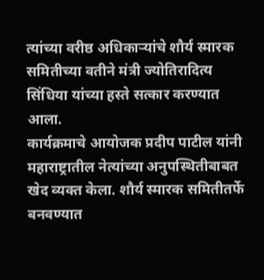त्यांच्या वरीष्ठ अधिकाऱ्यांचे शौर्य स्मारक समितीच्या वतीने मंत्री ज्योतिरादित्य सिंधिया यांच्या हस्ते सत्कार करण्यात आला.
कार्यक्रमाचे आयोजक प्रदीप पाटील यांनी महाराष्ट्रातील नेत्यांच्या अनुपस्थितीबाबत खेद व्यक्त केला. शौर्य स्मारक समितीतर्फे बनवण्यात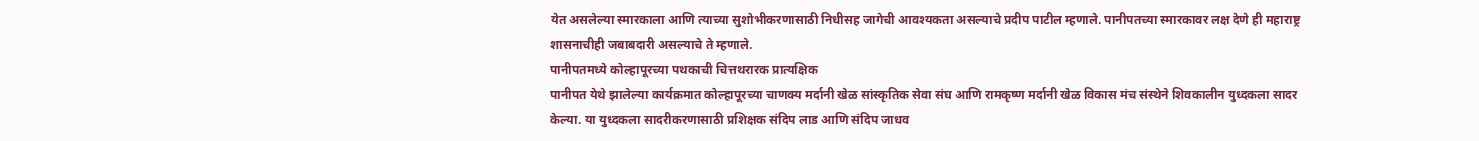येत असलेल्या स्मारकाला आणि त्याच्या सुशोभीकरणासाठी निधीसह जागेची आवश्यकता असल्याचे प्रदीप पाटील म्हणाले. पानीपतच्या स्मारकावर लक्ष देणे ही महाराष्ट्र शासनाचीही जबाबदारी असल्याचे ते म्हणाले.
पानीपतमध्ये कोल्हापूरच्या पथकाची चित्तथरारक प्रात्यक्षिक
पानीपत येथे झालेल्या कार्यक्रमात कोल्हापूरच्या चाणक्य मर्दानी खेळ सांस्कृतिक सेवा संघ आणि रामकृष्ण मर्दानी खेळ विकास मंच संस्थेने शिवकालीन युध्दकला सादर केल्या. या युध्दकला सादरीकरणासाठी प्रशिक्षक संदिप लाड आणि संदिप जाधव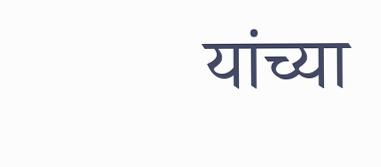यांच्या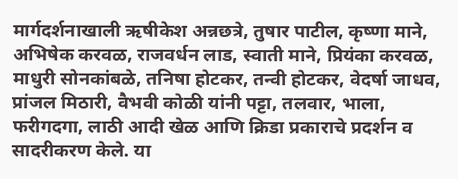मार्गदर्शनाखाली ऋषीकेश अन्नछत्रे, तुषार पाटील, कृष्णा माने, अभिषेक करवळ, राजवर्धन लाड, स्वाती माने, प्रियंका करवळ, माधुरी सोनकांबळे, तनिषा होटकर, तन्वी होटकर, वेदर्षा जाधव, प्रांजल मिठारी, वैभवी कोळी यांनी पट्टा, तलवार, भाला, फरीगदगा, लाठी आदी खेळ आणि क्रिडा प्रकाराचे प्रदर्शन व सादरीकरण केले. या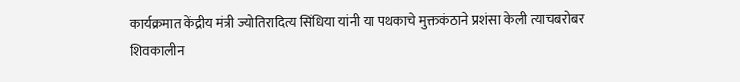कार्यक्रमात केंद्रीय मंत्री ज्योतिरादित्य सिंधिया यांनी या पथकाचे मुक्तकंठाने प्रशंसा केली त्याचबरोबर शिवकालीन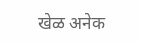खेळ अनेक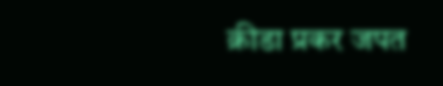क्रीडा प्रकर जपत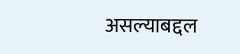असल्याबद्दल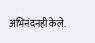अभिनंदनही केले.